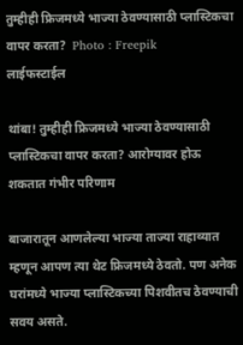तुम्हीही फ्रिजमध्ये भाज्या ठेवण्यासाठी प्लास्टिकचा वापर करता?  Photo : Freepik
लाईफस्टाईल

थांबा! तुम्हीही फ्रिजमध्ये भाज्या ठेवण्यासाठी प्लास्टिकचा वापर करता? आरोग्यावर होऊ शकतात गंभीर परिणाम

बाजारातून आणलेल्या भाज्या ताज्या राहाव्यात म्हणून आपण त्या थेट फ्रिजमध्ये ठेवतो. पण अनेक घरांमध्ये भाज्या प्लास्टिकच्या पिशवीतच ठेवण्याची सवय असते.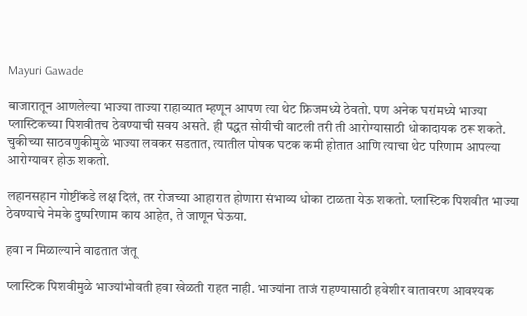Mayuri Gawade

बाजारातून आणलेल्या भाज्या ताज्या राहाव्यात म्हणून आपण त्या थेट फ्रिजमध्ये ठेवतो. पण अनेक घरांमध्ये भाज्या प्लास्टिकच्या पिशवीतच ठेवण्याची सवय असते. ही पद्धत सोयीची वाटली तरी ती आरोग्यासाठी धोकादायक ठरू शकते. चुकीच्या साठवणुकीमुळे भाज्या लवकर सडतात, त्यातील पोषक घटक कमी होतात आणि त्याचा थेट परिणाम आपल्या आरोग्यावर होऊ शकतो.

लहानसहान गोष्टींकडे लक्ष दिलं, तर रोजच्या आहारात होणारा संभाव्य धोका टाळता येऊ शकतो. प्लास्टिक पिशवीत भाज्या ठेवण्याचे नेमके दुष्परिणाम काय आहेत, ते जाणून घेऊया.

हवा न मिळाल्याने वाढतात जंतू

प्लास्टिक पिशवीमुळे भाज्यांभोवती हवा खेळती राहत नाही. भाज्यांना ताजं राहण्यासाठी हवेशीर वातावरण आवश्यक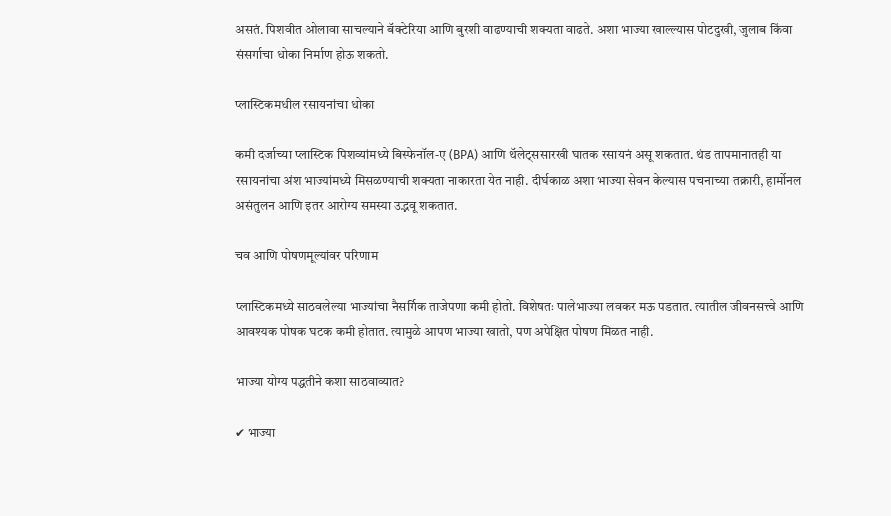असतं. पिशवीत ओलावा साचल्याने बॅक्टेरिया आणि बुरशी वाढण्याची शक्यता वाढते. अशा भाज्या खाल्ल्यास पोटदुखी, जुलाब किंवा संसर्गाचा धोका निर्माण होऊ शकतो.

प्लास्टिकमधील रसायनांचा धोका

कमी दर्जाच्या प्लास्टिक पिशव्यांमध्ये बिस्फेनॉल-ए (BPA) आणि थॅलेट्ससारखी घातक रसायनं असू शकतात. थंड तापमानातही या रसायनांचा अंश भाज्यांमध्ये मिसळण्याची शक्यता नाकारता येत नाही. दीर्घकाळ अशा भाज्या सेवन केल्यास पचनाच्या तक्रारी, हार्मोनल असंतुलन आणि इतर आरोग्य समस्या उद्भवू शकतात.

चव आणि पोषणमूल्यांवर परिणाम

प्लास्टिकमध्ये साठवलेल्या भाज्यांचा नैसर्गिक ताजेपणा कमी होतो. विशेषतः पालेभाज्या लवकर मऊ पडतात. त्यातील जीवनसत्त्वे आणि आवश्यक पोषक घटक कमी होतात. त्यामुळे आपण भाज्या खातो, पण अपेक्षित पोषण मिळत नाही.

भाज्या योग्य पद्धतीने कशा साठवाव्यात?

✔ भाज्या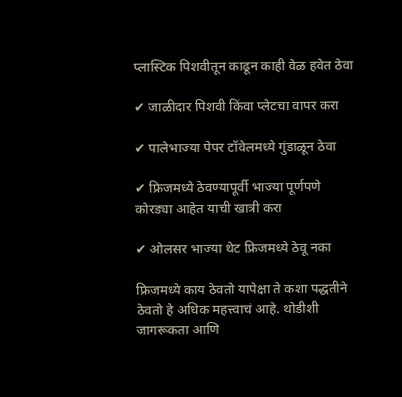प्लास्टिक पिशवीतून काढून काही वेळ हवेत ठेवा

✔ जाळीदार पिशवी किंवा प्लेटचा वापर करा

✔ पालेभाज्या पेपर टॉवेलमध्ये गुंडाळून ठेवा

✔ फ्रिजमध्ये ठेवण्यापूर्वी भाज्या पूर्णपणे कोरड्या आहेत याची खात्री करा

✔ ओलसर भाज्या थेट फ्रिजमध्ये ठेवू नका

फ्रिजमध्ये काय ठेवतो यापेक्षा ते कशा पद्धतीने ठेवतो हे अधिक महत्त्वाचं आहे. थोडीशी जागरूकता आणि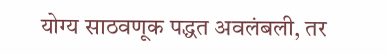योग्य साठवणूक पद्धत अवलंबली, तर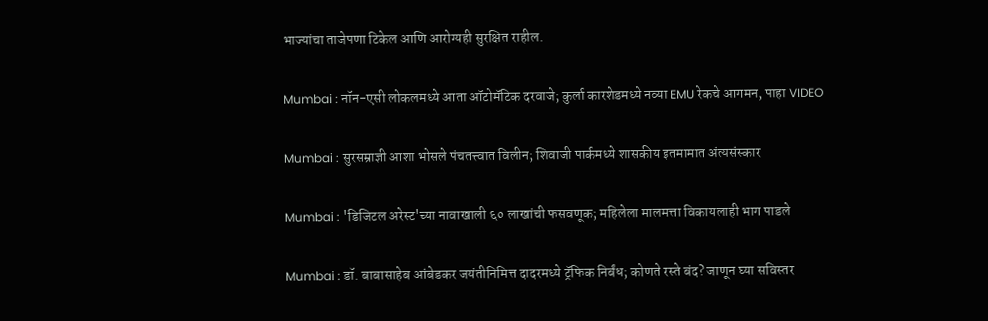भाज्यांचा ताजेपणा टिकेल आणि आरोग्यही सुरक्षित राहील.

Mumbai : नॉन-एसी लोकलमध्ये आता ऑटोमॅटिक दरवाजे; कुर्ला कारशेडमध्ये नव्या EMU रेकचे आगमन, पाहा VIDEO

Mumbai : सुरसम्राज्ञी आशा भोसले पंचतत्त्वात विलीन; शिवाजी पार्कमध्ये शासकीय इतमामात अंत्यसंस्कार

Mumbai : 'डिजिटल अरेस्ट'च्या नावाखाली ६० लाखांची फसवणूक; महिलेला मालमत्ता विकायलाही भाग पाडले

Mumbai : डॉ. बाबासाहेब आंबेडकर जयंतीनिमित्त दादरमध्ये ट्रॅफिक निर्बंध; कोणते रस्ते बंद? जाणून घ्या सविस्तर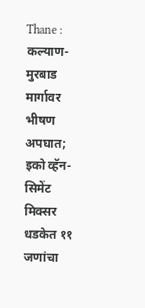Thane : कल्याण-मुरबाड मार्गावर भीषण अपघात; इको व्हॅन-सिमेंट मिक्सर धडकेत ११ जणांचा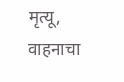मृत्यू, वाहनाचा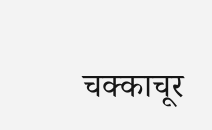चक्काचूर